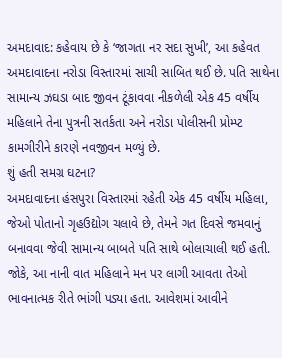અમદાવાદ: કહેવાય છે કે ‘જાગતા નર સદા સુખી’, આ કહેવત અમદાવાદના નરોડા વિસ્તારમાં સાચી સાબિત થઈ છે. પતિ સાથેના સામાન્ય ઝઘડા બાદ જીવન ટૂંકાવવા નીકળેલી એક 45 વર્ષીય મહિલાને તેના પુત્રની સતર્કતા અને નરોડા પોલીસની પ્રોમ્પ્ટ કામગીરીને કારણે નવજીવન મળ્યું છે.
શું હતી સમગ્ર ઘટના?
અમદાવાદના હંસપુરા વિસ્તારમાં રહેતી એક 45 વર્ષીય મહિલા, જેઓ પોતાનો ગૃહઉદ્યોગ ચલાવે છે, તેમને ગત દિવસે જમવાનું બનાવવા જેવી સામાન્ય બાબતે પતિ સાથે બોલાચાલી થઈ હતી. જોકે, આ નાની વાત મહિલાને મન પર લાગી આવતા તેઓ ભાવનાત્મક રીતે ભાંગી પડ્યા હતા. આવેશમાં આવીને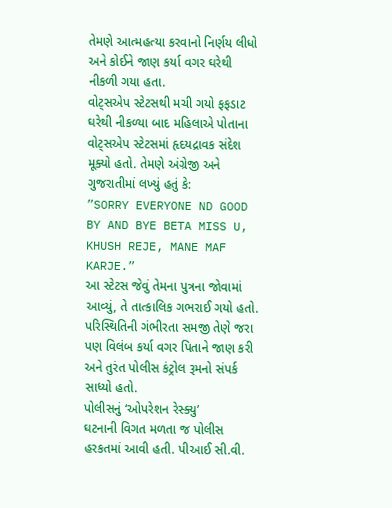તેમણે આત્મહત્યા કરવાનો નિર્ણય લીધો અને કોઈને જાણ કર્યા વગર ઘરેથી નીકળી ગયા હતા.
વોટ્સએપ સ્ટેટસથી મચી ગયો ફફડાટ
ઘરેથી નીકળ્યા બાદ મહિલાએ પોતાના વોટ્સએપ સ્ટેટસમાં હૃદયદ્રાવક સંદેશ મૂક્યો હતો. તેમણે અંગ્રેજી અને ગુજરાતીમાં લખ્યું હતું કે:
”SORRY EVERYONE ND GOOD BY AND BYE BETA MISS U, KHUSH REJE, MANE MAF KARJE.”
આ સ્ટેટસ જેવું તેમના પુત્રના જોવામાં આવ્યું, તે તાત્કાલિક ગભરાઈ ગયો હતો. પરિસ્થિતિની ગંભીરતા સમજી તેણે જરા પણ વિલંબ કર્યા વગર પિતાને જાણ કરી અને તુરંત પોલીસ કંટ્રોલ રૂમનો સંપર્ક સાધ્યો હતો.
પોલીસનું ‘ઓપરેશન રેસ્ક્યુ’
ઘટનાની વિગત મળતા જ પોલીસ હરકતમાં આવી હતી. પીઆઈ સી.વી.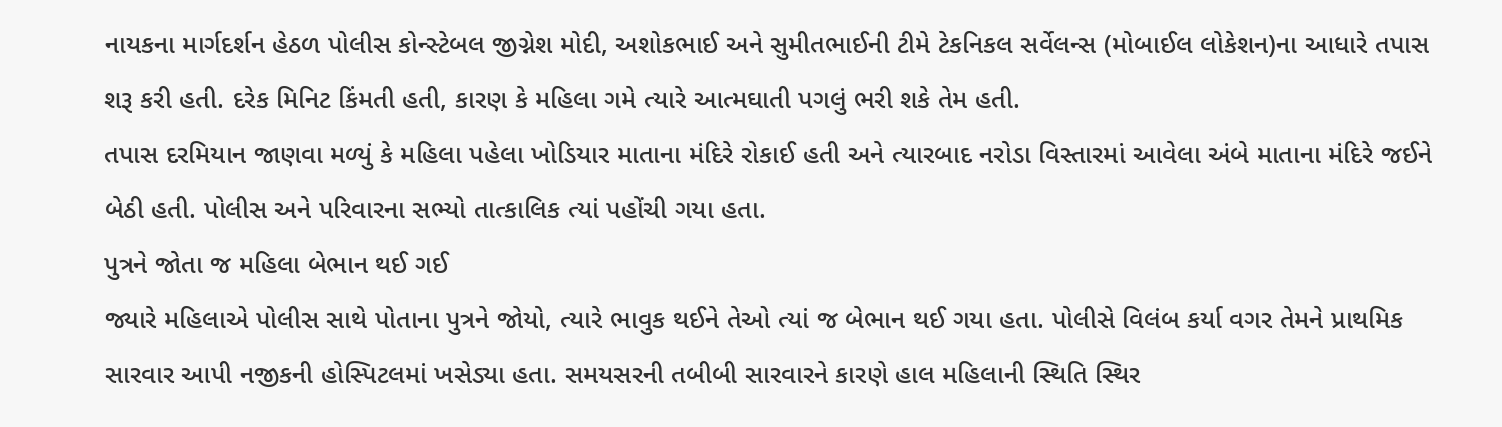નાયકના માર્ગદર્શન હેઠળ પોલીસ કોન્સ્ટેબલ જીગ્નેશ મોદી, અશોકભાઈ અને સુમીતભાઈની ટીમે ટેકનિકલ સર્વેલન્સ (મોબાઈલ લોકેશન)ના આધારે તપાસ શરૂ કરી હતી. દરેક મિનિટ કિંમતી હતી, કારણ કે મહિલા ગમે ત્યારે આત્મઘાતી પગલું ભરી શકે તેમ હતી.
તપાસ દરમિયાન જાણવા મળ્યું કે મહિલા પહેલા ખોડિયાર માતાના મંદિરે રોકાઈ હતી અને ત્યારબાદ નરોડા વિસ્તારમાં આવેલા અંબે માતાના મંદિરે જઈને બેઠી હતી. પોલીસ અને પરિવારના સભ્યો તાત્કાલિક ત્યાં પહોંચી ગયા હતા.
પુત્રને જોતા જ મહિલા બેભાન થઈ ગઈ
જ્યારે મહિલાએ પોલીસ સાથે પોતાના પુત્રને જોયો, ત્યારે ભાવુક થઈને તેઓ ત્યાં જ બેભાન થઈ ગયા હતા. પોલીસે વિલંબ કર્યા વગર તેમને પ્રાથમિક સારવાર આપી નજીકની હોસ્પિટલમાં ખસેડ્યા હતા. સમયસરની તબીબી સારવારને કારણે હાલ મહિલાની સ્થિતિ સ્થિર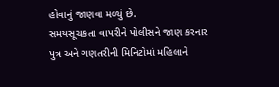હોવાનું જાણવા મળ્યું છે.
સમયસૂચકતા વાપરીને પોલીસને જાણ કરનાર પુત્ર અને ગણતરીની મિનિટોમાં મહિલાને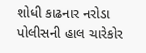શોધી કાઢનાર નરોડા પોલીસની હાલ ચારેકોર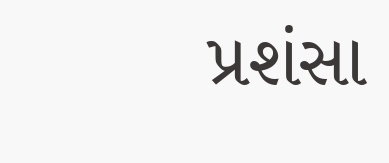પ્રશંસા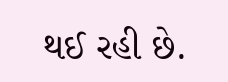થઈ રહી છે.